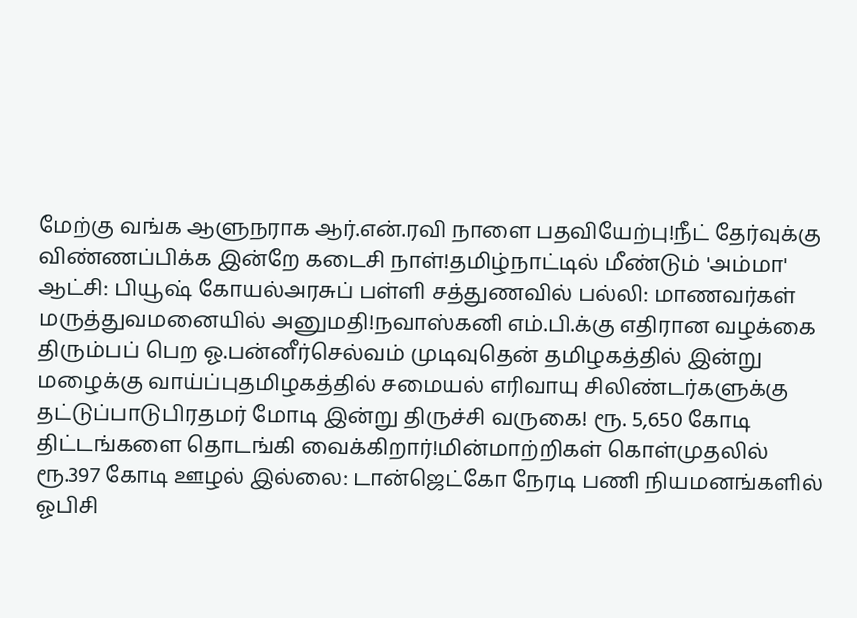மேற்கு வங்க ஆளுநராக ஆர்.என்.ரவி நாளை பதவியேற்பு!நீட் தேர்வுக்கு விண்ணப்பிக்க இன்றே கடைசி நாள்!தமிழ்நாட்டில் மீண்டும் 'அம்மா' ஆட்சி: பியூஷ் கோயல்அரசுப் பள்ளி சத்துணவில் பல்லி: மாணவர்கள் மருத்துவமனையில் அனுமதி!நவாஸ்கனி எம்.பி.க்கு எதிரான வழக்கை திரும்பப் பெற ஓ.பன்னீர்செல்வம் முடிவுதென் தமிழகத்தில் இன்று மழைக்கு வாய்ப்புதமிழகத்தில் சமையல் எரிவாயு சிலிண்டர்களுக்கு தட்டுப்பாடுபிரதமர் மோடி இன்று திருச்சி வருகை! ரூ. 5,650 கோடி திட்டங்களை தொடங்கி வைக்கிறார்!மின்மாற்றிகள் கொள்முதலில் ரூ.397 கோடி ஊழல் இல்லை: டான்ஜெட்கோ நேரடி பணி நியமனங்களில் ஓபிசி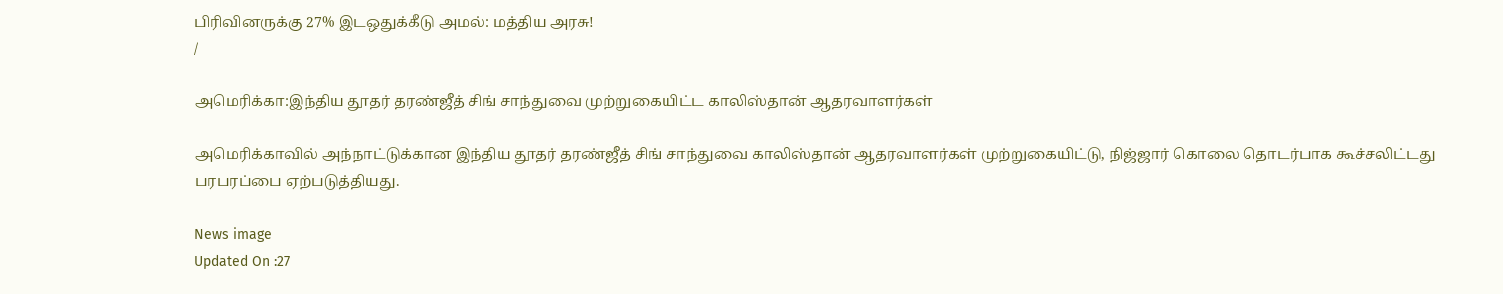பிரிவினருக்கு 27% இடஒதுக்கீடு அமல்: மத்திய அரசு!
/

அமெரிக்கா:இந்திய தூதர் தரண்ஜீத் சிங் சாந்துவை முற்றுகையிட்ட காலிஸ்தான் ஆதரவாளர்கள்

அமெரிக்காவில் அந்நாட்டுக்கான இந்திய தூதர் தரண்ஜீத் சிங் சாந்துவை காலிஸ்தான் ஆதரவாளர்கள் முற்றுகையிட்டு, நிஜ்ஜார் கொலை தொடர்பாக கூச்சலிட்டது பரபரப்பை ஏற்படுத்தியது.

News image
Updated On :27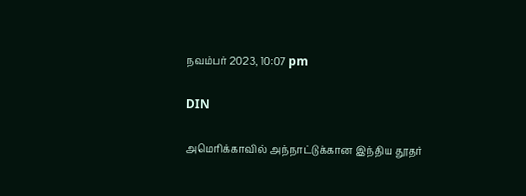நவம்பர் 2023, 10:07 pm

DIN

அமெரிக்காவில் அந்நாட்டுக்கான இந்திய தூதர்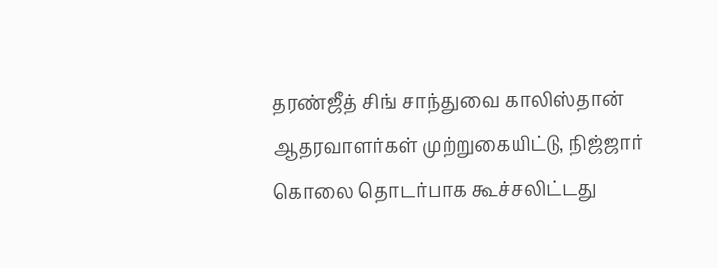தரண்ஜீத் சிங் சாந்துவை காலிஸ்தான் ஆதரவாளர்கள் முற்றுகையிட்டு, நிஜ்ஜார் கொலை தொடர்பாக கூச்சலிட்டது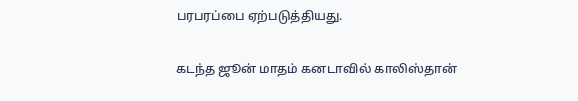பரபரப்பை ஏற்படுத்தியது.

கடந்த ஜூன் மாதம் கனடாவில் காலிஸ்தான்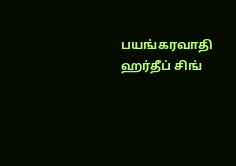பயங்கரவாதி ஹர்தீப் சிங்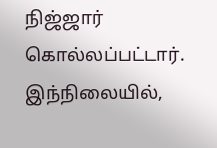நிஜ்ஜார் கொல்லப்பட்டார். இந்நிலையில்,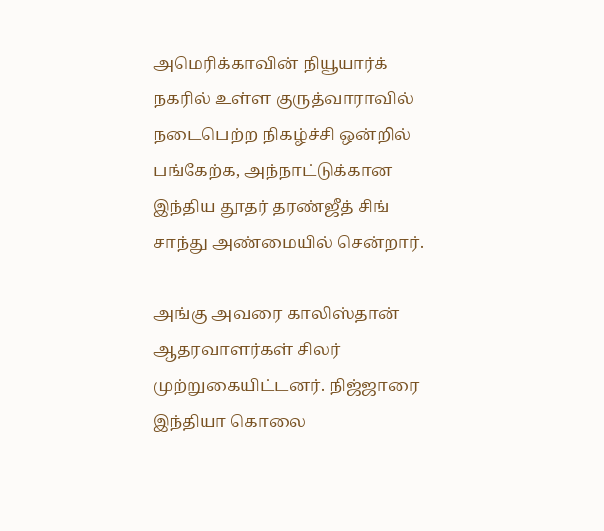அமெரிக்காவின் நியூயார்க் நகரில் உள்ள குருத்வாராவில் நடைபெற்ற நிகழ்ச்சி ஒன்றில் பங்கேற்க, அந்நாட்டுக்கான இந்திய தூதர் தரண்ஜீத் சிங் சாந்து அண்மையில் சென்றார்.

அங்கு அவரை காலிஸ்தான் ஆதரவாளர்கள் சிலர் முற்றுகையிட்டனர். நிஜ்ஜாரை இந்தியா கொலை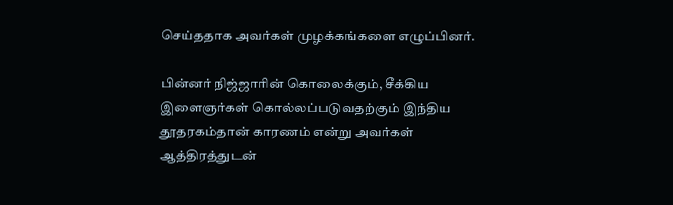செய்ததாக அவர்கள் முழக்கங்களை எழுப்பினர்.

பின்னர் நிஜ்ஜாரின் கொலைக்கும், சீக்கிய இளைஞர்கள் கொல்லப்படுவதற்கும் இந்திய தூதரகம்தான் காரணம் என்று அவர்கள் ஆத்திரத்துடன்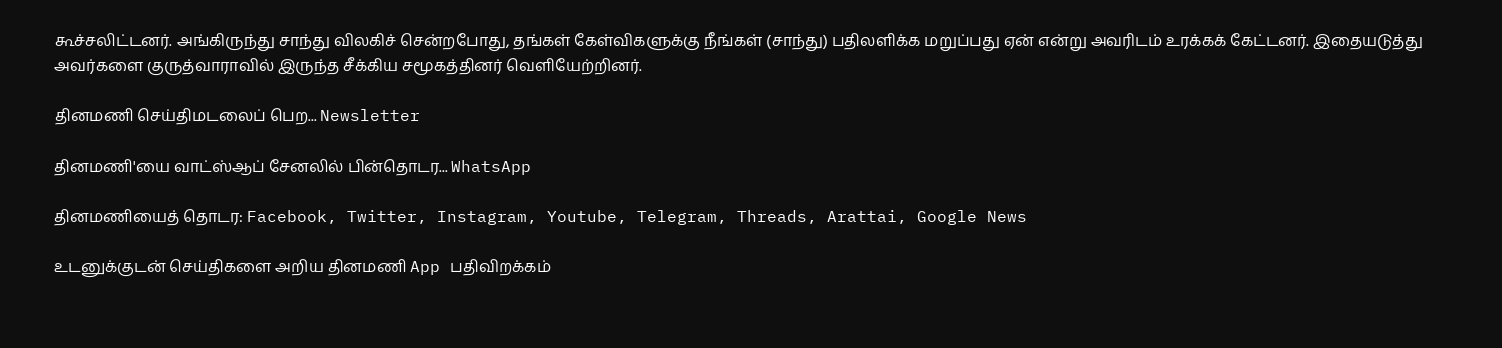கூச்சலிட்டனர். அங்கிருந்து சாந்து விலகிச் சென்றபோது, தங்கள் கேள்விகளுக்கு நீங்கள் (சாந்து) பதிலளிக்க மறுப்பது ஏன் என்று அவரிடம் உரக்கக் கேட்டனர். இதையடுத்து அவர்களை குருத்வாராவில் இருந்த சீக்கிய சமூகத்தினர் வெளியேற்றினர்.

தினமணி செய்திமடலைப் பெற... Newsletter

தினமணி'யை வாட்ஸ்ஆப் சேனலில் பின்தொடர... WhatsApp

தினமணியைத் தொடர: Facebook, Twitter, Instagram, Youtube, Telegram, Threads, Arattai, Google News

உடனுக்குடன் செய்திகளை அறிய தினமணி App பதிவிறக்கம்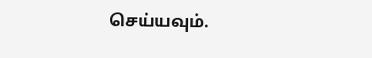செய்யவும்.